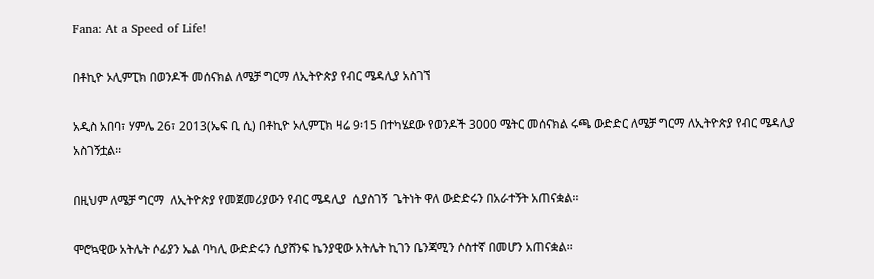Fana: At a Speed of Life!

በቶኪዮ ኦሊምፒክ በወንዶች መሰናክል ለሜቻ ግርማ ለኢትዮጵያ የብር ሜዳሊያ አስገኘ

አዲስ አበባ፣ ሃምሌ 26፣ 2013(ኤፍ ቢ ሲ) በቶኪዮ ኦሊምፒክ ዛሬ 9፡15 በተካሄደው የወንዶች 3000 ሜትር መሰናክል ሩጫ ውድድር ለሜቻ ግርማ ለኢትዮጵያ የብር ሜዳሊያ አስገኝቷል፡፡

በዚህም ለሜቻ ግርማ  ለኢትዮጵያ የመጀመሪያውን የብር ሜዳሊያ  ሲያስገኝ  ጌትነት ዋለ ውድድሩን በአራተኝት አጠናቋል፡፡

ሞሮኳዊው አትሌት ሶፊያን ኤል ባካሊ ውድድሩን ሲያሸንፍ ኬንያዊው አትሌት ኪገን ቤንጃሚን ሶስተኛ በመሆን አጠናቋል፡፡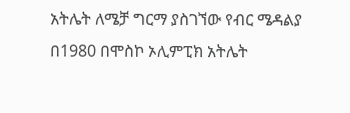አትሌት ለሜቻ ግርማ ያስገኘው የብር ሜዳልያ በ1980 በሞስኮ ኦሊምፒክ አትሌት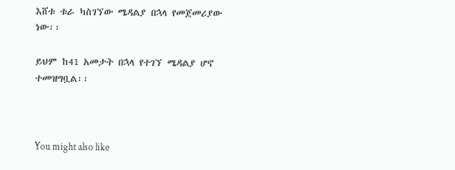እሸቱ ቱራ ካስገኘው ሜዳልያ በኋላ የመጀመሪያው ነው፡፡

ይህም ከ41 አመታት በኋላ የተገኘ ሜዳልያ ሆኖ ተመዝግቧል፡፡



You might also like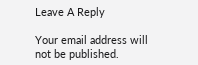Leave A Reply

Your email address will not be published.